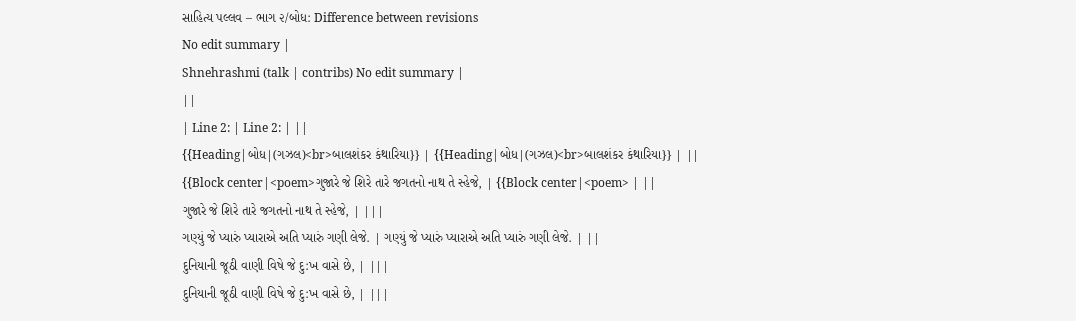સાહિત્ય પલ્લવ – ભાગ ૨/બોધ: Difference between revisions
No edit summary |
Shnehrashmi (talk | contribs) No edit summary |
||
| Line 2: | Line 2: | ||
{{Heading|બોધ|(ગઝલ)<br>બાલશંકર કંથારિયા}} | {{Heading|બોધ|(ગઝલ)<br>બાલશંકર કંથારિયા}} | ||
{{Block center|<poem>ગુજારે જે શિરે તારે જગતનો નાથ તે સ્હેજે, | {{Block center|<poem> | ||
ગુજારે જે શિરે તારે જગતનો નાથ તે સ્હેજે, | |||
ગણ્યું જે પ્યારું પ્યારાએ અતિ પ્યારું ગણી લેજે. | ગણ્યું જે પ્યારું પ્યારાએ અતિ પ્યારું ગણી લેજે. | ||
દુનિયાની જૂઠી વાણી વિષે જે દુ:ખ વાસે છે, | |||
દુનિયાની જૂઠી વાણી વિષે જે દુ:ખ વાસે છે, | |||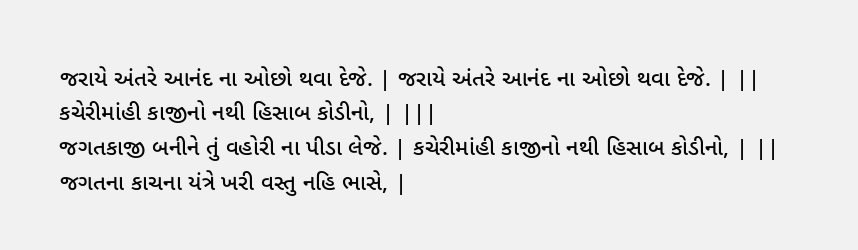જરાયે અંતરે આનંદ ના ઓછો થવા દેજે. | જરાયે અંતરે આનંદ ના ઓછો થવા દેજે. | ||
કચેરીમાંહી કાજીનો નથી હિસાબ કોડીનો, | |||
જગતકાજી બનીને તું વહોરી ના પીડા લેજે. | કચેરીમાંહી કાજીનો નથી હિસાબ કોડીનો, | ||
જગતના કાચના યંત્રે ખરી વસ્તુ નહિ ભાસે, |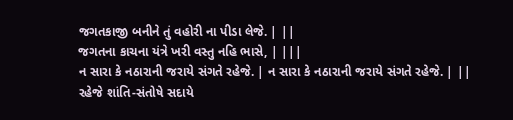જગતકાજી બનીને તું વહોરી ના પીડા લેજે. | ||
જગતના કાચના યંત્રે ખરી વસ્તુ નહિ ભાસે, | |||
ન સારા કે નઠારાની જરાયે સંગતે રહેજે. | ન સારા કે નઠારાની જરાયે સંગતે રહેજે. | ||
રહેજે શાંતિ-સંતોષે સદાયે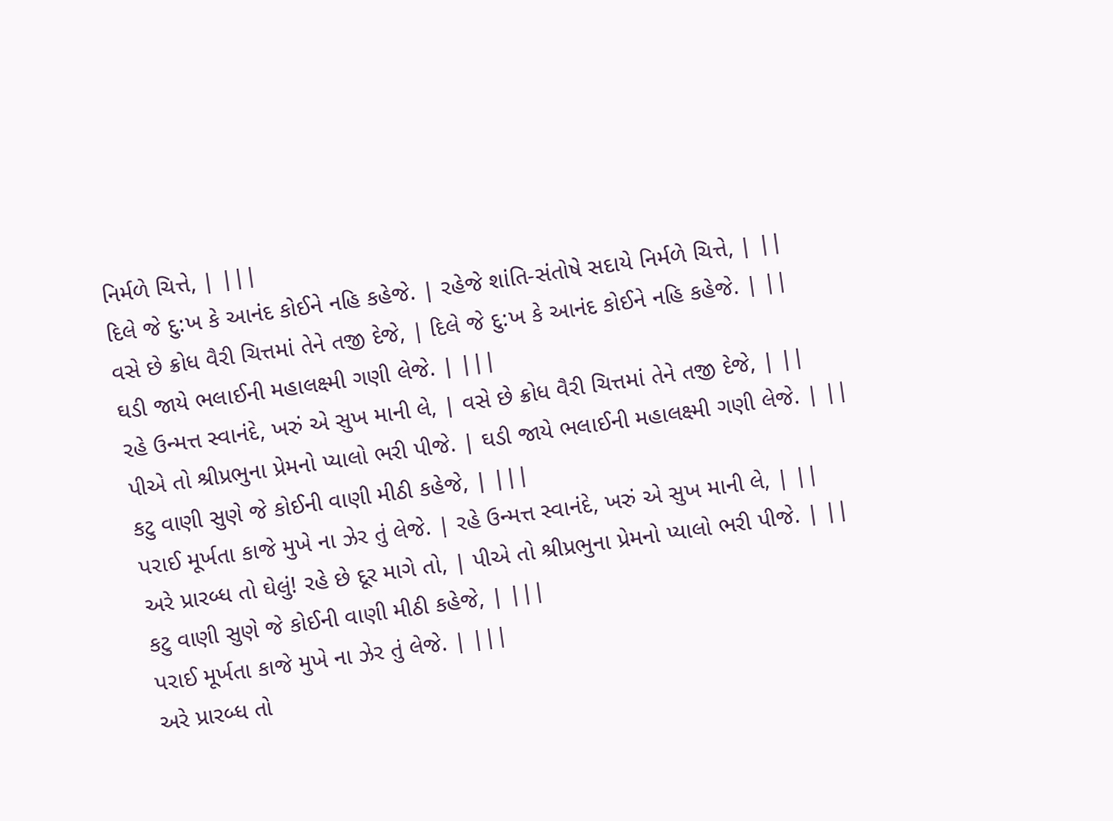નિર્મળે ચિત્તે, | |||
દિલે જે દુ:ખ કે આનંદ કોઈને નહિ કહેજે. | રહેજે શાંતિ-સંતોષે સદાયે નિર્મળે ચિત્તે, | ||
વસે છે ક્રોધ વૈરી ચિત્તમાં તેને તજી દેજે, | દિલે જે દુ:ખ કે આનંદ કોઈને નહિ કહેજે. | ||
ઘડી જાયે ભલાઈની મહાલક્ષ્મી ગણી લેજે. | |||
રહે ઉન્મત્ત સ્વાનંદે, ખરું એ સુખ માની લે, | વસે છે ક્રોધ વૈરી ચિત્તમાં તેને તજી દેજે, | ||
પીએ તો શ્રીપ્રભુના પ્રેમનો પ્યાલો ભરી પીજે. | ઘડી જાયે ભલાઈની મહાલક્ષ્મી ગણી લેજે. | ||
કટુ વાણી સુણે જે કોઈની વાણી મીઠી કહેજે, | |||
પરાઈ મૂર્ખતા કાજે મુખે ના ઝેર તું લેજે. | રહે ઉન્મત્ત સ્વાનંદે, ખરું એ સુખ માની લે, | ||
અરે પ્રારબ્ધ તો ઘેલું! રહે છે દૂર માગે તો, | પીએ તો શ્રીપ્રભુના પ્રેમનો પ્યાલો ભરી પીજે. | ||
કટુ વાણી સુણે જે કોઈની વાણી મીઠી કહેજે, | |||
પરાઈ મૂર્ખતા કાજે મુખે ના ઝેર તું લેજે. | |||
અરે પ્રારબ્ધ તો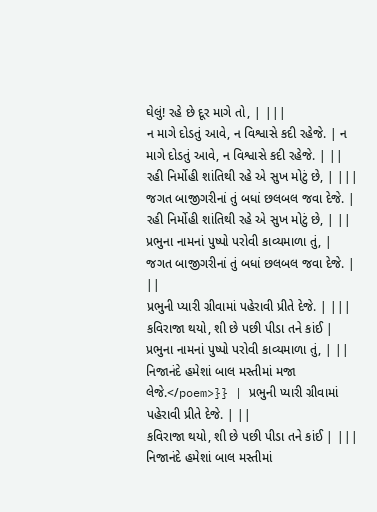ઘેલું! રહે છે દૂર માગે તો, | |||
ન માગે દોડતું આવે, ન વિશ્વાસે કદી રહેજે. | ન માગે દોડતું આવે, ન વિશ્વાસે કદી રહેજે. | ||
રહી નિર્મોહી શાંતિથી રહે એ સુખ મોટું છે, | |||
જગત બાજીગરીનાં તું બધાં છલબલ જવા દેજે. | રહી નિર્મોહી શાંતિથી રહે એ સુખ મોટું છે, | ||
પ્રભુના નામનાં પુષ્પો પરોવી કાવ્યમાળા તું, | જગત બાજીગરીનાં તું બધાં છલબલ જવા દેજે. | ||
પ્રભુની પ્યારી ગ્રીવામાં પહેરાવી પ્રીતે દેજે. | |||
કવિરાજા થયો, શી છે પછી પીડા તને કાંઈ | પ્રભુના નામનાં પુષ્પો પરોવી કાવ્યમાળા તું, | ||
નિજાનંદે હમેશાં બાલ મસ્તીમાં મજા લેજે.</poem>}} | પ્રભુની પ્યારી ગ્રીવામાં પહેરાવી પ્રીતે દેજે. | ||
કવિરાજા થયો, શી છે પછી પીડા તને કાંઈ | |||
નિજાનંદે હમેશાં બાલ મસ્તીમાં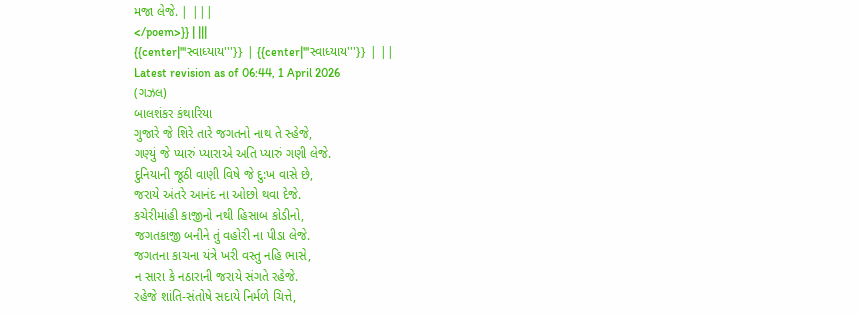મજા લેજે. | |||
</poem>}} | |||
{{center|'''સ્વાધ્યાય'''}} | {{center|'''સ્વાધ્યાય'''}} | ||
Latest revision as of 06:44, 1 April 2026
(ગઝલ)
બાલશંકર કંથારિયા
ગુજારે જે શિરે તારે જગતનો નાથ તે સ્હેજે,
ગણ્યું જે પ્યારું પ્યારાએ અતિ પ્યારું ગણી લેજે.
દુનિયાની જૂઠી વાણી વિષે જે દુ:ખ વાસે છે,
જરાયે અંતરે આનંદ ના ઓછો થવા દેજે.
કચેરીમાંહી કાજીનો નથી હિસાબ કોડીનો,
જગતકાજી બનીને તું વહોરી ના પીડા લેજે.
જગતના કાચના યંત્રે ખરી વસ્તુ નહિ ભાસે,
ન સારા કે નઠારાની જરાયે સંગતે રહેજે.
રહેજે શાંતિ-સંતોષે સદાયે નિર્મળે ચિત્તે,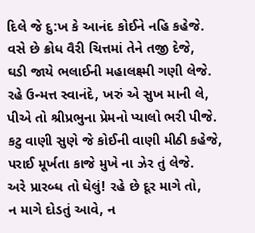દિલે જે દુ:ખ કે આનંદ કોઈને નહિ કહેજે.
વસે છે ક્રોધ વૈરી ચિત્તમાં તેને તજી દેજે,
ઘડી જાયે ભલાઈની મહાલક્ષ્મી ગણી લેજે.
રહે ઉન્મત્ત સ્વાનંદે, ખરું એ સુખ માની લે,
પીએ તો શ્રીપ્રભુના પ્રેમનો પ્યાલો ભરી પીજે.
કટુ વાણી સુણે જે કોઈની વાણી મીઠી કહેજે,
પરાઈ મૂર્ખતા કાજે મુખે ના ઝેર તું લેજે.
અરે પ્રારબ્ધ તો ઘેલું! રહે છે દૂર માગે તો,
ન માગે દોડતું આવે, ન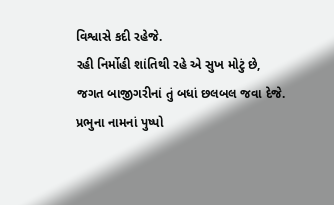વિશ્વાસે કદી રહેજે.
રહી નિર્મોહી શાંતિથી રહે એ સુખ મોટું છે,
જગત બાજીગરીનાં તું બધાં છલબલ જવા દેજે.
પ્રભુના નામનાં પુષ્પો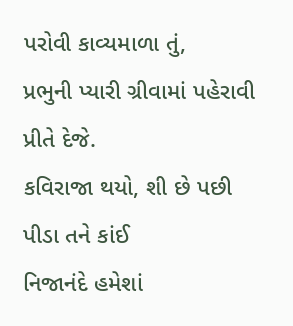પરોવી કાવ્યમાળા તું,
પ્રભુની પ્યારી ગ્રીવામાં પહેરાવી પ્રીતે દેજે.
કવિરાજા થયો, શી છે પછી પીડા તને કાંઈ
નિજાનંદે હમેશાં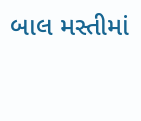બાલ મસ્તીમાં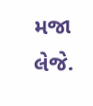મજા લેજે.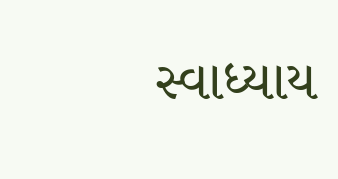સ્વાધ્યાય